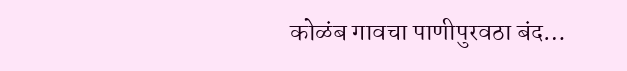कोळंब गावचा पाणीपुरवठा बंद…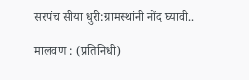सरपंच सीया धुरी:ग्रामस्थांनी नोंद घ्यावी..

मालवण : (प्रतिनिधी)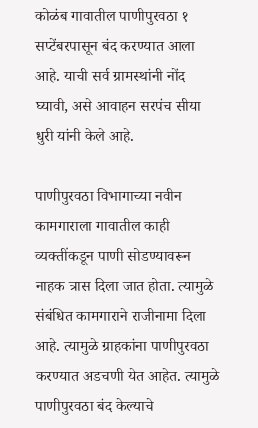कोळंब गावातील पाणीपुरवठा १ सप्टेंबरपासून बंद करण्यात आला आहे. याची सर्व ग्रामस्थांनी नोंद घ्यावी, असे आवाहन सरपंच सीया धुरी यांनी केले आहे.

पाणीपुरवठा विभागाच्या नवीन कामगाराला गावातील काही व्यक्तींकडून पाणी सोडण्यावरून नाहक त्रास दिला जात होता. त्यामुळे संबंधित कामगाराने राजीनामा दिला आहे. त्यामुळे ग्राहकांना पाणीपुरवठा करण्यात अडचणी येत आहेत. त्यामुळे पाणीपुरवठा बंद केल्याचे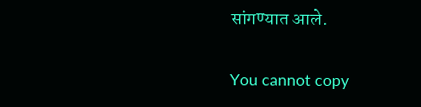सांगण्यात आले.

You cannot copy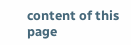content of this page